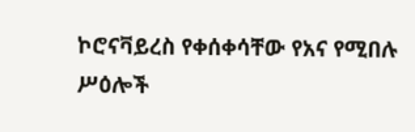ኮሮናቫይረስ የቀሰቀሳቸው የአና የሚበሉ ሥዕሎች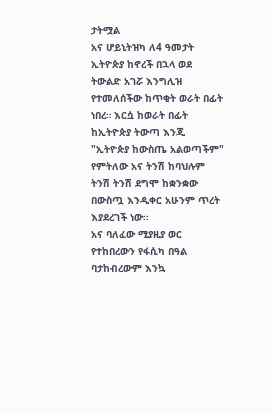ታትሟል
አና ሆይኒትዝካ ለ4 ዓመታት ኢትዮጵያ ከኖረች በኋላ ወደ ትውልድ አገሯ እንግሊዝ የተመለሰችው ከጥቂት ወራት በፊት ነበረ። እርሷ ከወራት በፊት ከኢትዮጵያ ትውጣ እንጂ "ኢትዮጵያ ከውስጤ አልወጣችም" የምትለው አና ትንሽ ከባህሉም ትንሽ ትንሽ ደግሞ ከቋንቋው በውስጧ እንዲቀር አሁንም ጥረት እያደረገች ነው።
አና ባለፈው ሚያዚያ ወር የተከበረውን የፋሲካ በዓል ባታከብረውም እንኳ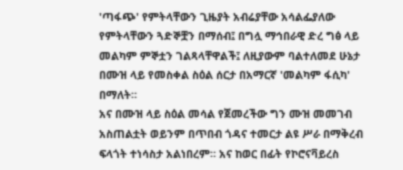'ጣፋጭ' የምትላቸውን ጊዜያት አብሬያቸው አሳልፌያለው የምትላቸውን ጓድኞቿን በማሰብ፤ በግሏ ማኅበራዊ ድረ ግፅ ላይ መልካም ምኞቷን ገልጻላቸዋልች፤ ለዚያውም ባልተለመደ ሁኔታ በሙዝ ላይ የመስቀል ስዕል ሰርታ በአማርኛ 'መልካም ፋሲካ' በማለት።
አና በሙዝ ላይ ስዕል መሳል የጀመረችው ግን ሙዝ መመገብ አስጠልቷት ወይንም በጥበብ ጎዳና ተመርታ ልዩ ሥራ በማቅረብ ፍላጎት ተነሳስታ አልነበረም። አና ከወር በፊት የኮሮናቫይረስ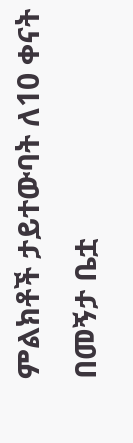ምልክቶች ታይተውባት ለ10 ቀናት በመኝታ ቤቷ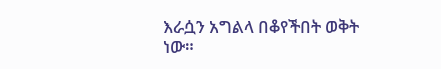እራሷን አግልላ በቆየችበት ወቅት ነው።